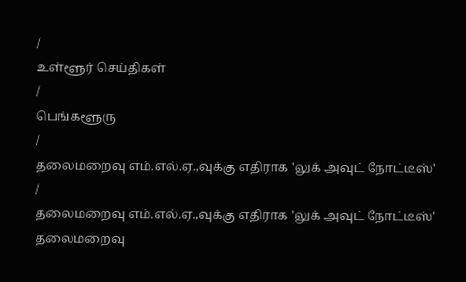/
உள்ளூர் செய்திகள்
/
பெங்களூரு
/
தலைமறைவு எம்.எல்.ஏ.,வுக்கு எதிராக 'லுக் அவுட் நோட்டீஸ்'
/
தலைமறைவு எம்.எல்.ஏ.,வுக்கு எதிராக 'லுக் அவுட் நோட்டீஸ்'
தலைமறைவு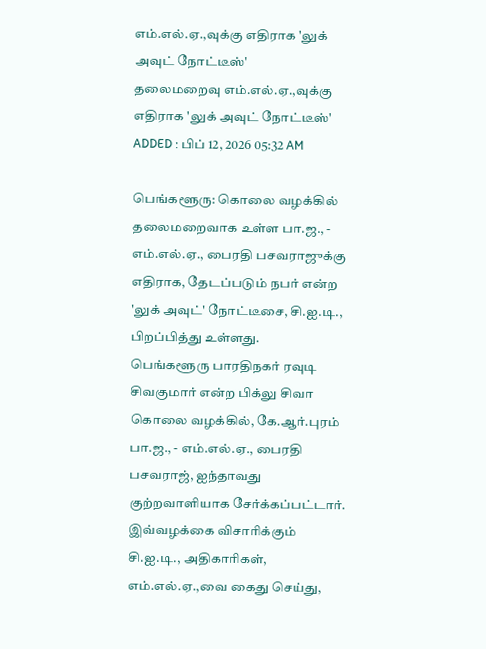எம்.எல்.ஏ.,வுக்கு எதிராக 'லுக் அவுட் நோட்டீஸ்'
தலைமறைவு எம்.எல்.ஏ.,வுக்கு எதிராக 'லுக் அவுட் நோட்டீஸ்'
ADDED : பிப் 12, 2026 05:32 AM

பெங்களூரு: கொலை வழக்கில் தலைமறைவாக உள்ள பா.ஜ., - எம்.எல்.ஏ., பைரதி பசவராஜுக்கு எதிராக, தேடப்படும் நபர் என்ற 'லுக் அவுட்' நோட்டீசை, சி.ஐ.டி., பிறப்பித்து உள்ளது.
பெங்களூரு பாரதிநகர் ரவுடி சிவகுமார் என்ற பிக்லு சிவா கொலை வழக்கில், கே.ஆர்.புரம் பா.ஜ., - எம்.எல்.ஏ., பைரதி பசவராஜ், ஐந்தாவது குற்றவாளியாக சேர்க்கப்பட்டார்.
இவ்வழக்கை விசாரிக்கும் சி.ஐ.டி., அதிகாரிகள், எம்.எல்.ஏ.,வை கைது செய்து,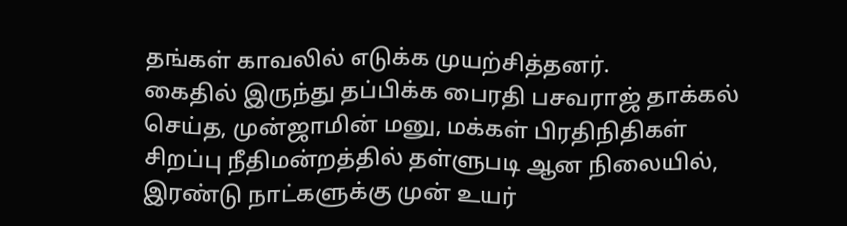தங்கள் காவலில் எடுக்க முயற்சித்தனர்.
கைதில் இருந்து தப்பிக்க பைரதி பசவராஜ் தாக்கல் செய்த, முன்ஜாமின் மனு, மக்கள் பிரதிநிதிகள் சிறப்பு நீதிமன்றத்தில் தள்ளுபடி ஆன நிலையில், இரண்டு நாட்களுக்கு முன் உயர்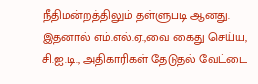நீதிமன்றத்திலும் தள்ளுபடி ஆனது. இதனால் எம்.எல்.ஏ.,வை கைது செய்ய, சி.ஐ.டி., அதிகாரிகள் தேடுதல் வேட்டை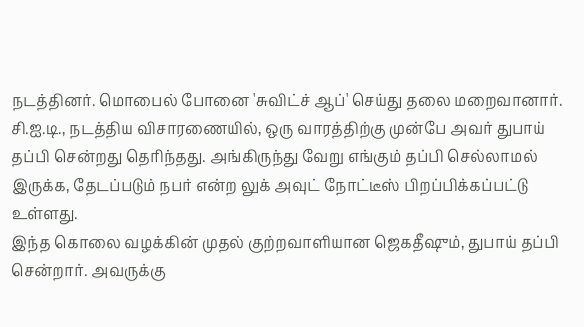நடத்தினர். மொபைல் போனை 'சுவிட்ச் ஆப்' செய்து தலை மறைவானார்.
சி.ஐ.டி., நடத்திய விசாரணையில், ஒரு வாரத்திற்கு முன்பே அவர் துபாய் தப்பி சென்றது தெரிந்தது. அங்கிருந்து வேறு எங்கும் தப்பி செல்லாமல் இருக்க, தேடப்படும் நபர் என்ற லுக் அவுட் நோட்டீஸ் பிறப்பிக்கப்பட்டு உள்ளது.
இந்த கொலை வழக்கின் முதல் குற்றவாளியான ஜெகதீஷும், துபாய் தப்பி சென்றார். அவருக்கு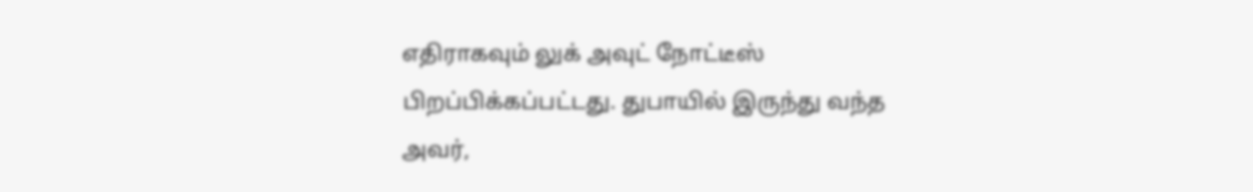எதிராகவும் லுக் அவுட் நோட்டீஸ் பிறப்பிக்கப்பட்டது. துபாயில் இருந்து வந்த அவர்,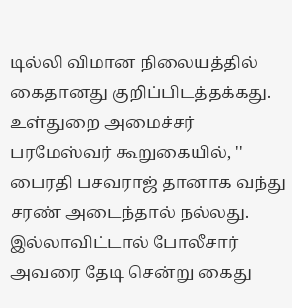டில்லி விமான நிலையத்தில் கைதானது குறிப்பிடத்தக்கது.
உள்துறை அமைச்சர் பரமேஸ்வர் கூறுகையில், '' பைரதி பசவராஜ் தானாக வந்து சரண் அடைந்தால் நல்லது. இல்லாவிட்டால் போலீசார் அவரை தேடி சென்று கைது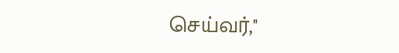செய்வர்,''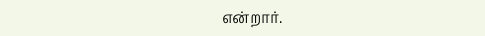என்றார்.